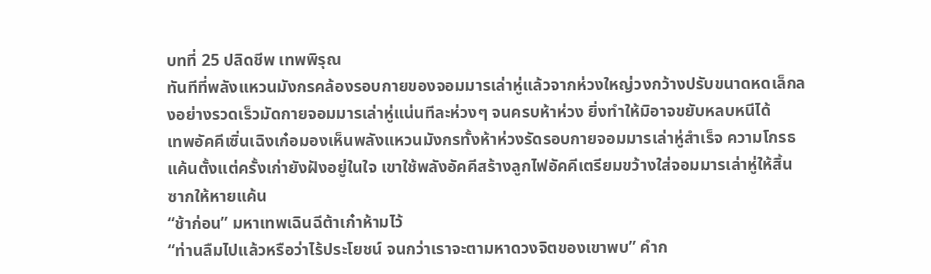บทที่ 25 ปลิดชีพ เทพพิรุณ
ทันทีที่พลังแหวนมังกรคล้องรอบกายของจอมมารเล่าหู่แล้วจากห่วงใหญ่วงกว้างปรับขนาดหดเล็กลงอย่างรวดเร็วมัดกายจอมมารเล่าหู่แน่นทีละห่วงๆ จนครบห้าห่วง ยิ่งทำให้มิอาจขยับหลบหนีได้
เทพอัคคีเซิ่นเฉิงเก๋อมองเห็นพลังแหวนมังกรทั้งห้าห่วงรัดรอบกายจอมมารเล่าหู่สำเร็จ ความโกรธแค้นตั้งแต่ครั้งเก่ายังฝังอยู่ในใจ เขาใช้พลังอัคคีสร้างลูกไฟอัคคีเตรียมขว้างใส่จอมมารเล่าหู่ให้สิ้นซากให้หายแค้น
“ช้าก่อน” มหาเทพเฉินฉีต้าเก๋าห้ามไว้
“ท่านลืมไปแล้วหรือว่าไร้ประโยชน์ จนกว่าเราจะตามหาดวงจิตของเขาพบ” คำก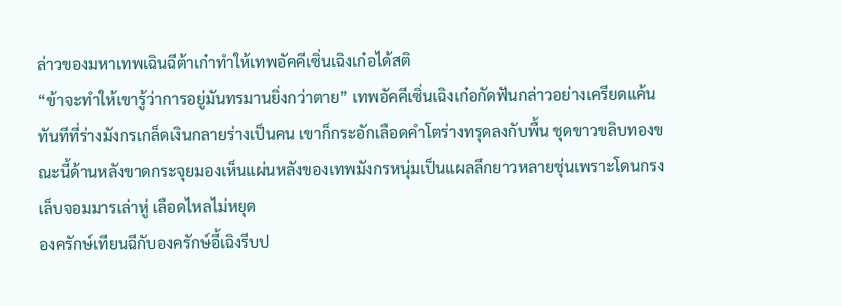ล่าวของมหาเทพเฉินฉีต้าเก๋าทำให้เทพอัคคีเซิ่นเฉิงเก๋อได้สติ
“ข้าจะทำให้เขารู้ว่าการอยู่มันทรมานยิ่งกว่าตาย” เทพอัคคีเซิ่นเฉิงเก๋อกัดฟันกล่าวอย่างเครียดแค้น
ทันทีที่ร่างมังกรเกล็ดเงินกลายร่างเป็นคน เขาก็กระอักเลือดคำโตร่างทรุดลงกับพื้น ชุดขาวขลิบทองขณะนี้ด้านหลังขาดกระจุยมองเห็นแผ่นหลังของเทพมังกรหนุ่มเป็นแผลลึกยาวหลายชุ่นเพราะโดนกรงเล็บจอมมารเล่าหู่ เลือดไหลไม่หยุด
องครักษ์เทียนฉีกับองครักษ์อี้เฉิงรีบป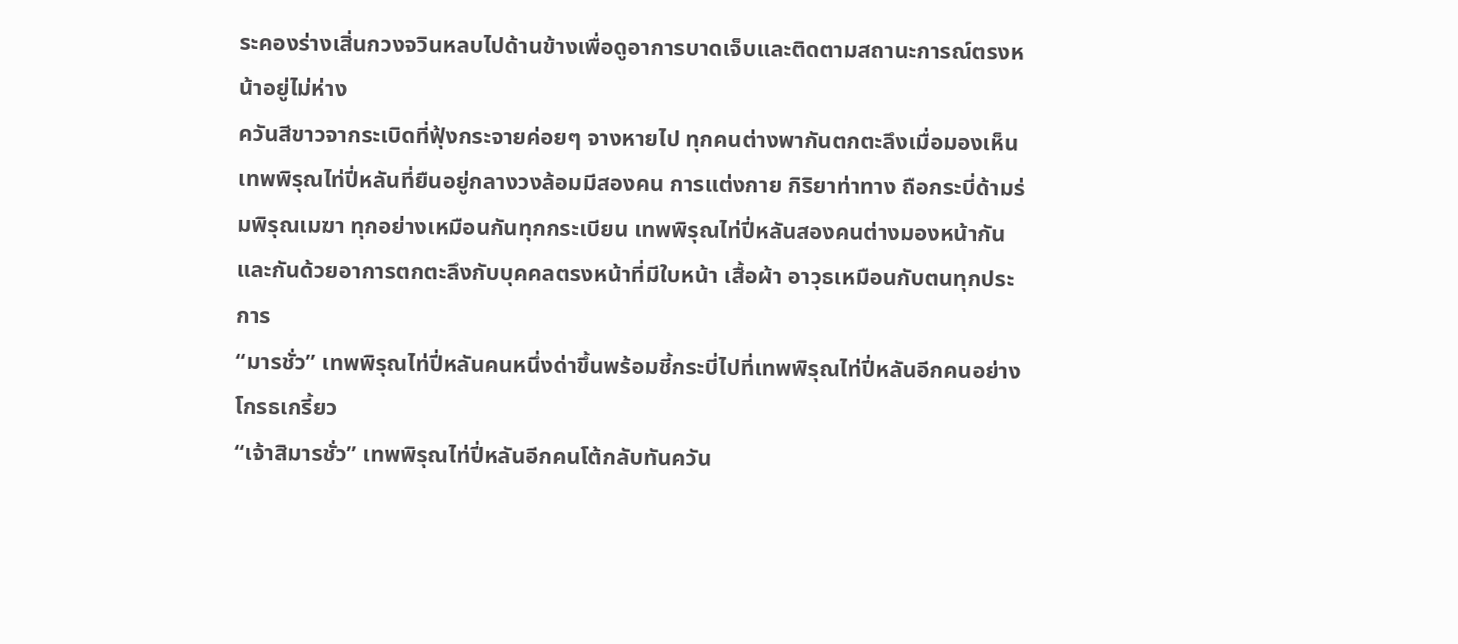ระคองร่างเสิ่นกวงจวินหลบไปด้านข้างเพื่อดูอาการบาดเจ็บและติดตามสถานะการณ์ตรงหน้าอยู่ไม่ห่าง
ควันสีขาวจากระเบิดที่ฟุ้งกระจายค่อยๆ จางหายไป ทุกคนต่างพากันตกตะลึงเมื่อมองเห็นเทพพิรุณไท่ปี่หลันที่ยืนอยู่กลางวงล้อมมีสองคน การแต่งกาย กิริยาท่าทาง ถือกระบี่ด้ามร่มพิรุณเมฆา ทุกอย่างเหมือนกันทุกกระเบียน เทพพิรุณไท่ปี่หลันสองคนต่างมองหน้ากันและกันด้วยอาการตกตะลึงกับบุคคลตรงหน้าที่มีใบหน้า เสื้อผ้า อาวุธเหมือนกับตนทุกประการ
“มารชั่ว” เทพพิรุณไท่ปี่หลันคนหนึ่งด่าขึ้นพร้อมชี้กระบี่ไปที่เทพพิรุณไท่ปี่หลันอีกคนอย่างโกรธเกรี้ยว
“เจ้าสิมารชั่ว” เทพพิรุณไท่ปี่หลันอีกคนโต้กลับทันควัน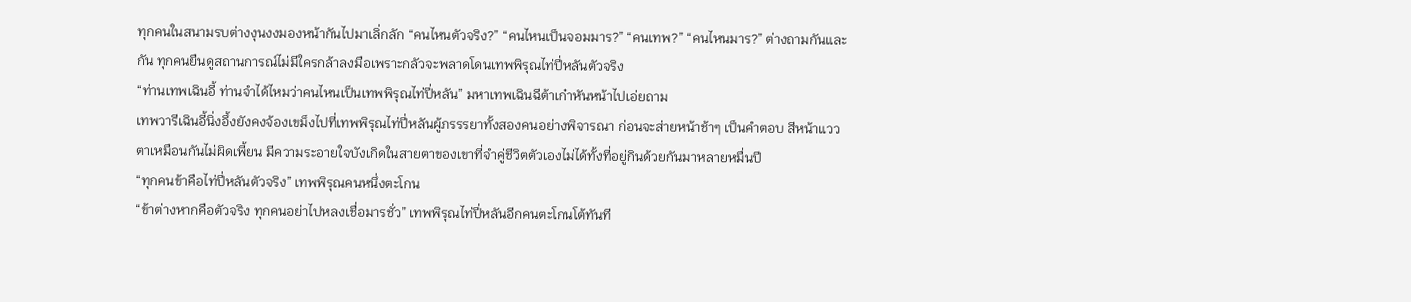ทุกคนในสนามรบต่างงุนงงมองหน้ากันไปมาเลิ่กลัก “คนไหนตัวจริง?” “คนไหนเป็นจอมมาร?” “คนเทพ?” “คนไหนมาร?” ต่างถามกันและกัน ทุกคนยืนดูสถานการณ์ไม่มีใครกล้าลงมือเพราะกลัวจะพลาดโดนเทพพิรุณไท่ปี่หลันตัวจริง
“ท่านเทพเฉินอี้ ท่านจำได้ไหมว่าคนไหนเป็นเทพพิรุณไท่ปี่หลัน” มหาเทพเฉินฉีต้าเก๋าหันหน้าไปเอ่ยถาม
เทพวารีเฉินอี้นิ่งอึ้งยังคงจ้องเขม็งไปที่เทพพิรุณไท่ปี่หลันผู้ภรรรยาทั้งสองคนอย่างพิจารณา ก่อนจะส่ายหน้าช้าๆ เป็นคำตอบ สีหน้าแววตาเหมือนกันไม่ผิดเพี้ยน มีความระอายใจบังเกิดในสายตาของเขาที่จำคู่ชีวิตตัวเองไม่ได้ทั้งที่อยู่กินด้วยกันมาหลายหมื่นปี
“ทุกคนข้าคือไท่ปี่หลันตัวจริง” เทพพิรุณคนหนึ่งตะโกน
“ข้าต่างหากคือตัวจริง ทุกคนอย่าไปหลงเชื่อมารชั่ว” เทพพิรุณไท่ปี่หลันอีกคนตะโกนโต้ทันที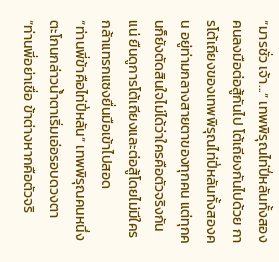“มารชั่ว เจ้า...” เทพพิรุณไท่ปี่หลันทั้งสองคนลงมือต่อสู้กันไป โต้เถียงกันไปด้วย การโต้เถียงของเทพพิรุณไท่ปี่หลันทั้งสองคน อยู่ท่ามกลางสายตาของทุกคน แต่ทุกคนก็ยังตัดสินใจไม่ได้ว่าใครคือตัวจริงกันแน่ ยืนดูการโต้เถียงและต่อสู้โดยไม่มีใครกล้าแทรกแซงยื่นมือเข้าไปสอด
“ท่านพี่ข้าคือไท่ปี่หลัน” เทพพิรุณคนหนึ่งตะโกนกล่าวน้ำตาเริ่มเอ่อรอบดวงตา
“ท่านพี่อย่าเชื่อ ข้าต่างหากคือตัวจริ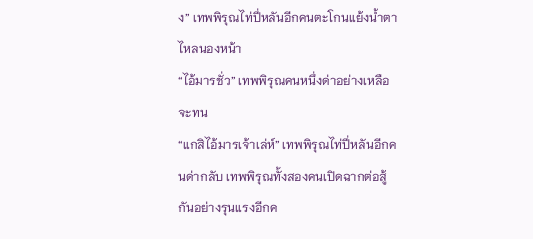ง” เทพพิรุณไท่ปี่หลันอีกคนตะโกนแย้งน้ำตาไหลนองหน้า
“ไอ้มารชั่ว” เทพพิรุณคนหนึ่งด่าอย่างเหลือจะทน
“แกสิไอ้มารเจ้าเล่ห์” เทพพิรุณไท่ปี่หลันอีกคนด่ากลับ เทพพิรุณทั้งสองคนเปิดฉากต่อสู้กันอย่างรุนแรงอีกค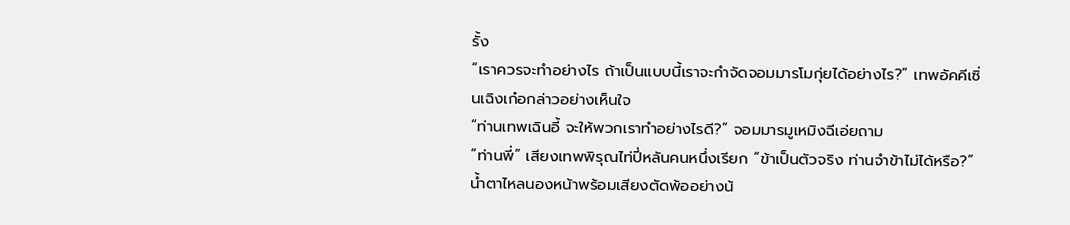รั้ง
“เราควรจะทำอย่างไร ถ้าเป็นแบบนี้เราจะกำจัดจอมมารโมกุ่ยได้อย่างไร?” เทพอัคคีเซิ่นเฉิงเก๋อกล่าวอย่างเห็นใจ
“ท่านเทพเฉินอี้ จะให้พวกเราทำอย่างไรดี?” จอมมารมูเหมิงฉีเอ่ยถาม
“ท่านพี่” เสียงเทพพิรุณไท่ปี่หลันคนหนึ่งเรียก “ข้าเป็นตัวจริง ท่านจำข้าไม่ได้หรือ?” น้ำตาไหลนองหน้าพร้อมเสียงตัดพ้ออย่างน้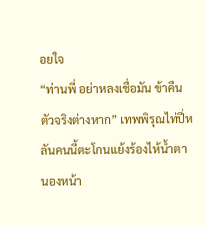อยใจ
“ท่านพี่ อย่าหลงเชื่อมัน ข้าคืนตัวจริงต่างหาก” เทพพิรุณไท่ปี่หลันคนนี้ตะโกนแย้งร้องไห้น้ำตานองหน้า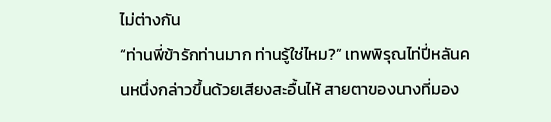ไม่ต่างกัน
“ท่านพี่ข้ารักท่านมาก ท่านรู้ใช่ไหม?” เทพพิรุณไท่ปี่หลันคนหนึ่งกล่าวขึ้นด้วยเสียงสะอื้นไห้ สายตาของนางที่มอง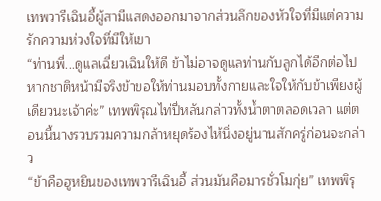เทพวารีเฉินอี้ผู้สามีแสดงออกมาจากส่วนลึกของหัวใจที่มีแต่ความรักความห่วงใจที่มีให้เขา
“ท่านพี่...ดูแลเฉี่ยวเฉินให้ดี ข้าไม่อาจดูแลท่านกับลูกได้อีกต่อไป หากชาติหน้ามีจริงข้าขอให้ท่านมอบทั้งกายและใจให้กับข้าเพียงผู้เดียวนะเจ้าค่ะ” เทพพิรุณไท่ปี่หลันกล่าวทั้งน้ำตาตลอดเวลา แต่ตอนนี้นางรวบรวมความกล้าหยุดร้องไห้นิ่งอยู่นานสักครู่ก่อนจะกล่าว
“ข้าคือฮูหยินของเทพวารีเฉินอี้ ส่วนมันคือมารชั่วโมกุ่ย” เทพพิรุ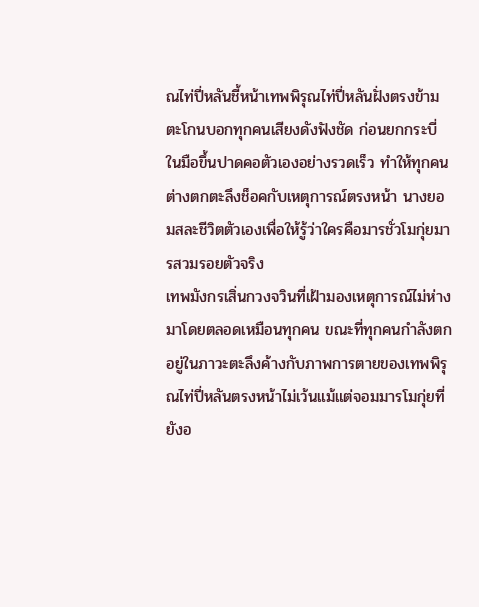ณไท่ปี่หลันชี้หน้าเทพพิรุณไท่ปี่หลันฝั่งตรงข้าม ตะโกนบอกทุกคนเสียงดังฟังชัด ก่อนยกกระบี่ในมือขึ้นปาดคอตัวเองอย่างรวดเร็ว ทำให้ทุกคนต่างตกตะลึงช็อคกับเหตุการณ์ตรงหน้า นางยอมสละชีวิตตัวเองเพื่อให้รู้ว่าใครคือมารชั่วโมกุ่ยมารสวมรอยตัวจริง
เทพมังกรเสิ่นกวงจวินที่เฝ้ามองเหตุการณ์ไม่ห่างมาโดยตลอดเหมือนทุกคน ขณะที่ทุกคนกำลังตกอยู่ในภาวะตะลึงค้างกับภาพการตายของเทพพิรุณไท่ปี่หลันตรงหน้าไม่เว้นแม้แต่จอมมารโมกุ่ยที่ยังอ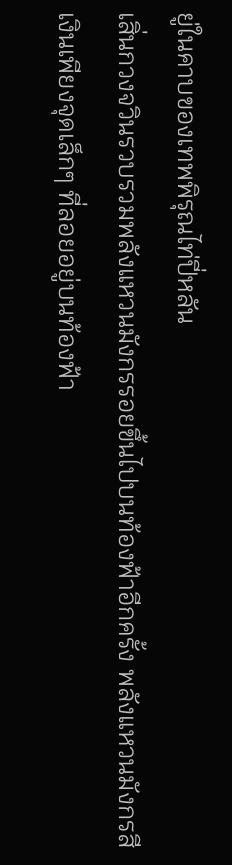ยู่ในคาบของเทพพิรุณไท่ปี่หลัน
เสิ่นกวงจวินรวบรวมพลังแหวนมังกรรอยขึ้นไปบนท้องฟ้าอีกครั้ง พลังแหวนมังกรสีเงินเพียงจุดเล็กๆ ที่ลอยอยู่บนท้องฟ้า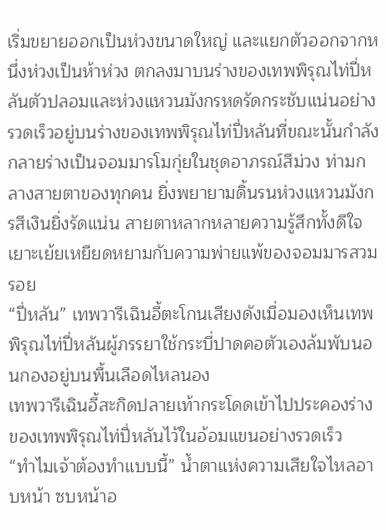เริ่มขยายออกเป็นห่วงขนาดใหญ่ และแยกตัวออกจากหนึ่งห่วงเป็นห้าห่วง ตกลงมาบนร่างของเทพพิรุณไท่ปี่หลันตัวปลอมและห่วงแหวนมังกรหดรัดกระชับแน่นอย่างรวดเร็วอยู่บนร่างของเทพพิรุณไท่ปี่หลันที่ขณะนั้นกำลังกลายร่างเป็นจอมมารโมกุ่ยในชุดอาภรณ์สีม่วง ท่ามกลางสายตาของทุกคน ยิ่งพยายามดิ้นรนห่วงแหวนมังกรสีเงินยิ่งรัดแน่น สายตาหลากหลายความรู้สึกทั้งดีใจ เยาะเย้ยเหยียดหยามกับความพ่ายแพ้ของจอมมารสวมรอย
“ปี่หลัน” เทพวารีเฉินอี้ตะโกนเสียงดังเมื่อมองเห็นเทพพิรุณไท่ปี่หลันผู้ภรรยาใช้กระบี่ปาดคอตัวเองล้มพับนอนกองอยู่บนพื้นเลือดไหลนอง
เทพวารีเฉินอี้สะกิดปลายเท้ากระโดดเข้าไปประคองร่างของเทพพิรุณไท่ปี่หลันไว้ในอ้อมแขนอย่างรวดเร็ว
“ทำไมเจ้าต้องทำแบบนี้” น้ำตาแห่งความเสียใจไหลอาบหน้า ซบหน้าอ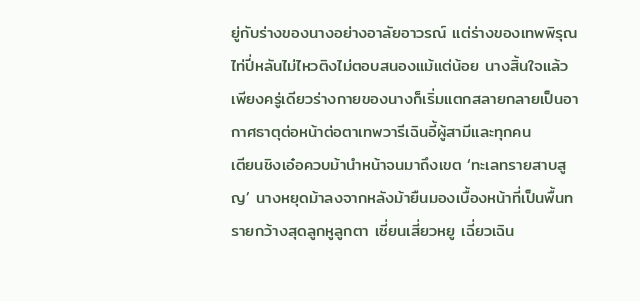ยู่กับร่างของนางอย่างอาลัยอาวรณ์ แต่ร่างของเทพพิรุณไท่ปี่หลันไม่ไหวติงไม่ตอบสนองแม้แต่น้อย นางสิ้นใจแล้ว เพียงครู่เดียวร่างกายของนางก็เริ่มแตกสลายกลายเป็นอากาศธาตุต่อหน้าต่อตาเทพวารีเฉินอี้ผู้สามีและทุกคน
เตียนชิงเอ๋อควบม้านำหน้าจนมาถึงเขต ‘ทะเลทรายสาบสูญ’ นางหยุดม้าลงจากหลังม้ายืนมองเบื้องหน้าที่เป็นพื้นทรายกว้างสุดลูกหูลูกตา เซี่ยนเสี่ยวหยู เฉี่ยวเฉิน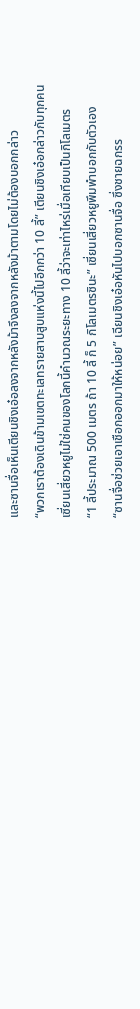และซานจื่อเห็นเตียนชิงเอ๋อลงจากหลังม้าจึงลงจากหลังม้าตามโดยไม่ต้องบอกกล่าว
“พวกเราต้องเดินข้ามเขตทะเลทรายสาบสูบแห่งนี้ไปอีกกว่า 10 ลี้” เตียนชิงเอ๋อกล่าวกับทุกคน
เซี่ยนเสี่ยวหยูไม่ใช่คนของโลกนี้คำนวณระยะทาง 10 ลี้ว่าจะเท่าไหร่เมื่อเทียบเป็นกิโลเมตร
“1 ลี้ประมาณ 500 เมตร ถ้า 10 ลี้ ก็ 5 กิโลเมตรซินะ” เซี่ยนเสี่ยวหยูพึมพำบอกกับตัวเอง
“ซานจื่อช่วยเอาเชือกออกมาให้หน่อย” เฉียนชิงเอ๋อหันไปบอกซานจื่อ ซึ่งชายฉกรร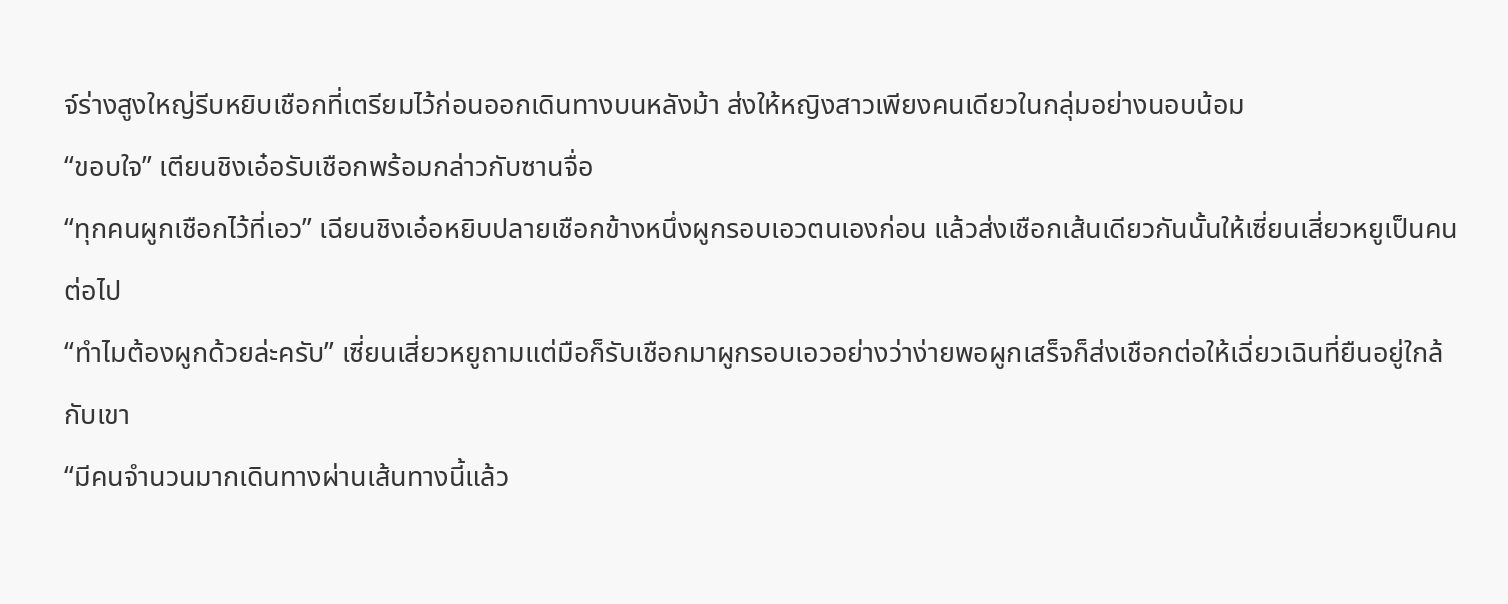จ์ร่างสูงใหญ่รีบหยิบเชือกที่เตรียมไว้ก่อนออกเดินทางบนหลังม้า ส่งให้หญิงสาวเพียงคนเดียวในกลุ่มอย่างนอบน้อม
“ขอบใจ” เตียนชิงเอ๋อรับเชือกพร้อมกล่าวกับซานจื่อ
“ทุกคนผูกเชือกไว้ที่เอว” เฉียนชิงเอ๋อหยิบปลายเชือกข้างหนึ่งผูกรอบเอวตนเองก่อน แล้วส่งเชือกเส้นเดียวกันนั้นให้เซี่ยนเสี่ยวหยูเป็นคนต่อไป
“ทำไมต้องผูกด้วยล่ะครับ” เซี่ยนเสี่ยวหยูถามแต่มือก็รับเชือกมาผูกรอบเอวอย่างว่าง่ายพอผูกเสร็จก็ส่งเชือกต่อให้เฉี่ยวเฉินที่ยืนอยู่ใกล้กับเขา
“มีคนจำนวนมากเดินทางผ่านเส้นทางนี้แล้ว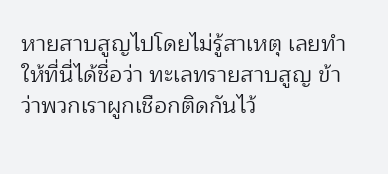หายสาบสูญไปโดยไม่รู้สาเหตุ เลยทำให้ที่นี่ได้ชื่อว่า ทะเลทรายสาบสูญ ข้าว่าพวกเราผูกเชือกติดกันไว้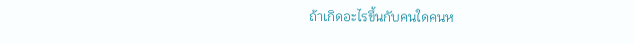ถ้าเกิดอะไรขึ้นกับคนใดคนห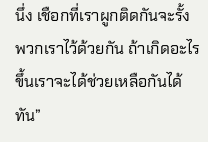นึ่ง เชือกที่เราผูกติดกันจะรั้งพวกเราไว้ด้วยกัน ถ้าเกิดอะไรขึ้นเราจะได้ช่วยเหลือกันได้ทัน”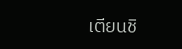เตียนชิ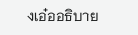งเอ๋ออธิบาย